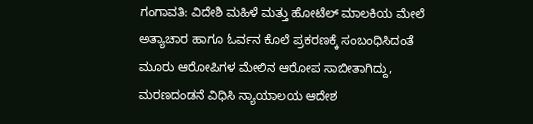ಗಂಗಾವತಿ: ವಿದೇಶಿ ಮಹಿಳೆ ಮತ್ತು ಹೋಟೆಲ್ ಮಾಲಕಿಯ ಮೇಲೆ ಅತ್ಯಾಚಾರ ಹಾಗೂ ಓರ್ವನ ಕೊಲೆ ಪ್ರಕರಣಕ್ಕೆ ಸಂಬಂಧಿಸಿದಂತೆ ಮೂರು ಆರೋಪಿಗಳ ಮೇಲಿನ ಆರೋಪ ಸಾಬೀತಾಗಿದ್ದು, ಮರಣದಂಡನೆ ವಿಧಿಸಿ ನ್ಯಾಯಾಲಯ ಆದೇಶ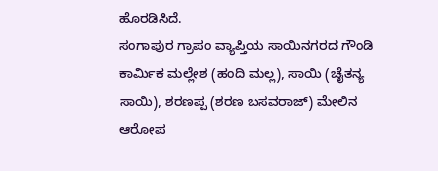ಹೊರಡಿಸಿದೆ.
ಸಂಗಾಪುರ ಗ್ರಾಪಂ ವ್ಯಾಪ್ತಿಯ ಸಾಯಿನಗರದ ಗೌಂಡಿ ಕಾರ್ಮಿಕ ಮಲ್ಲೇಶ (ಹಂದಿ ಮಲ್ಲ), ಸಾಯಿ (ಚೈತನ್ಯ ಸಾಯಿ), ಶರಣಪ್ಪ (ಶರಣ ಬಸವರಾಜ್) ಮೇಲಿನ ಆರೋಪ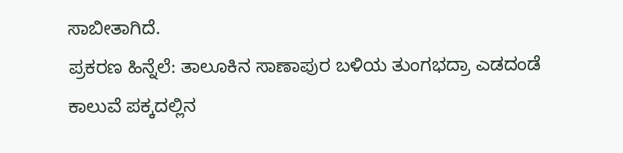ಸಾಬೀತಾಗಿದೆ.
ಪ್ರಕರಣ ಹಿನ್ನೆಲೆ: ತಾಲೂಕಿನ ಸಾಣಾಪುರ ಬಳಿಯ ತುಂಗಭದ್ರಾ ಎಡದಂಡೆ ಕಾಲುವೆ ಪಕ್ಕದಲ್ಲಿನ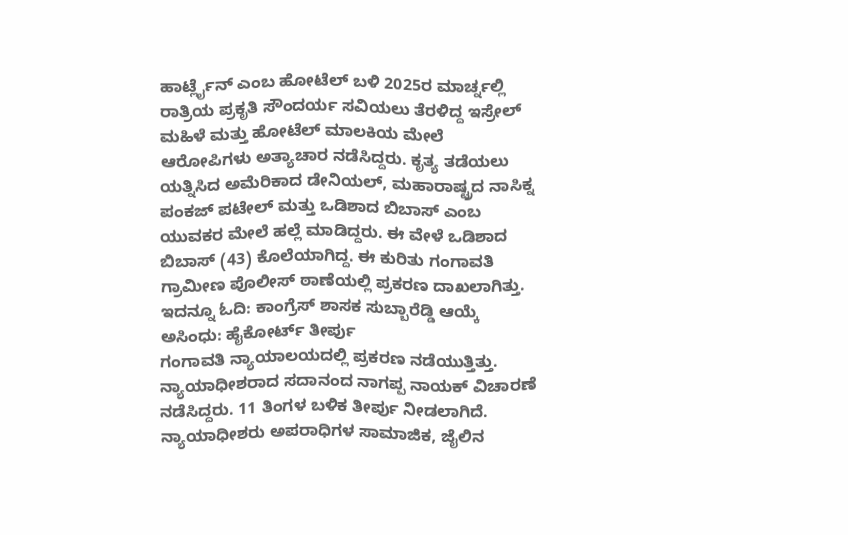ಹಾರ್ಟ್ಲೈನ್ ಎಂಬ ಹೋಟೆಲ್ ಬಳಿ 2025ರ ಮಾರ್ಚ್ನಲ್ಲಿ ರಾತ್ರಿಯ ಪ್ರಕೃತಿ ಸೌಂದರ್ಯ ಸವಿಯಲು ತೆರಳಿದ್ದ ಇಸ್ರೇಲ್ ಮಹಿಳೆ ಮತ್ತು ಹೋಟೆಲ್ ಮಾಲಕಿಯ ಮೇಲೆ ಆರೋಪಿಗಳು ಅತ್ಯಾಚಾರ ನಡೆಸಿದ್ದರು. ಕೃತ್ಯ ತಡೆಯಲು ಯತ್ನಿಸಿದ ಅಮೆರಿಕಾದ ಡೇನಿಯಲ್, ಮಹಾರಾಷ್ಟ್ರದ ನಾಸಿಕ್ನ ಪಂಕಜ್ ಪಟೇಲ್ ಮತ್ತು ಒಡಿಶಾದ ಬಿಬಾಸ್ ಎಂಬ ಯುವಕರ ಮೇಲೆ ಹಲ್ಲೆ ಮಾಡಿದ್ದರು. ಈ ವೇಳೆ ಒಡಿಶಾದ ಬಿಬಾಸ್ (43) ಕೊಲೆಯಾಗಿದ್ದ. ಈ ಕುರಿತು ಗಂಗಾವತಿ ಗ್ರಾಮೀಣ ಪೊಲೀಸ್ ಠಾಣೆಯಲ್ಲಿ ಪ್ರಕರಣ ದಾಖಲಾಗಿತ್ತು.
ಇದನ್ನೂ ಓದಿ: ಕಾಂಗ್ರೆಸ್ ಶಾಸಕ ಸುಬ್ಬಾರೆಡ್ಡಿ ಆಯ್ಕೆ ಅಸಿಂಧು: ಹೈಕೋರ್ಟ್ ತೀರ್ಪು
ಗಂಗಾವತಿ ನ್ಯಾಯಾಲಯದಲ್ಲಿ ಪ್ರಕರಣ ನಡೆಯುತ್ತಿತ್ತು. ನ್ಯಾಯಾಧೀಶರಾದ ಸದಾನಂದ ನಾಗಪ್ಪ ನಾಯಕ್ ವಿಚಾರಣೆ ನಡೆಸಿದ್ದರು. 11 ತಿಂಗಳ ಬಳಿಕ ತೀರ್ಪು ನೀಡಲಾಗಿದೆ. ನ್ಯಾಯಾಧೀಶರು ಅಪರಾಧಿಗಳ ಸಾಮಾಜಿಕ, ಜೈಲಿನ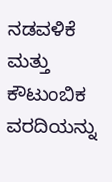ನಡವಳಿಕೆ ಮತ್ತು ಕೌಟುಂಬಿಕ ವರದಿಯನ್ನು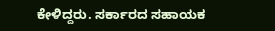ಕೇಳಿದ್ದರು. ಸರ್ಕಾರದ ಸಹಾಯಕ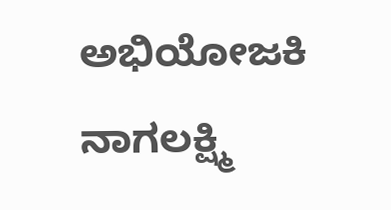ಅಭಿಯೋಜಕಿ ನಾಗಲಕ್ಷ್ಮಿ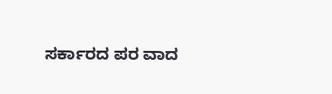ಸರ್ಕಾರದ ಪರ ವಾದ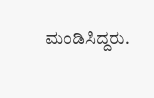ಮಂಡಿಸಿದ್ದರು.